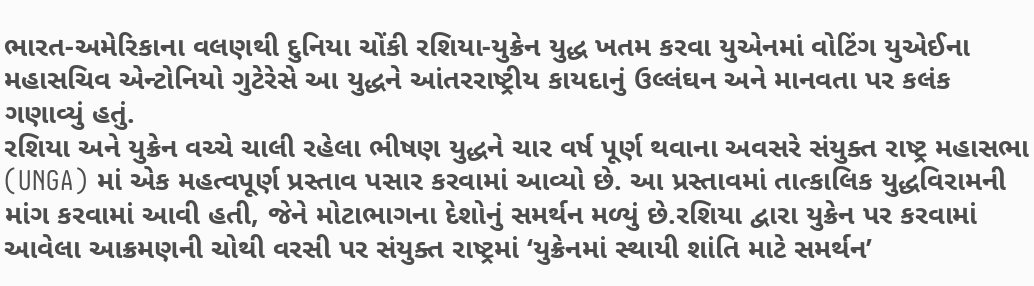ભારત-અમેરિકાના વલણથી દુનિયા ચોંકી રશિયા-યુક્રેન યુદ્ધ ખતમ કરવા યુએનમાં વોટિંગ યુએઈના મહાસચિવ એન્ટોનિયો ગુટેરેસે આ યુદ્ધને આંતરરાષ્ટ્રીય કાયદાનું ઉલ્લંઘન અને માનવતા પર કલંક ગણાવ્યું હતું.
રશિયા અને યુક્રેન વચ્ચે ચાલી રહેલા ભીષણ યુદ્ધને ચાર વર્ષ પૂર્ણ થવાના અવસરે સંયુક્ત રાષ્ટ્ર મહાસભા (UNGA) માં એક મહત્વપૂર્ણ પ્રસ્તાવ પસાર કરવામાં આવ્યો છે. આ પ્રસ્તાવમાં તાત્કાલિક યુદ્ધવિરામની માંગ કરવામાં આવી હતી, જેને મોટાભાગના દેશોનું સમર્થન મળ્યું છે.રશિયા દ્વારા યુક્રેન પર કરવામાં આવેલા આક્રમણની ચોથી વરસી પર સંયુક્ત રાષ્ટ્રમાં ‘યુક્રેનમાં સ્થાયી શાંતિ માટે સમર્થન’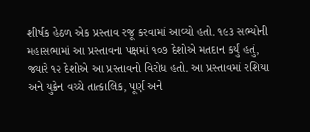શીર્ષક હેઠળ એક પ્રસ્તાવ રજૂ કરવામાં આવ્યો હતો. ૧૯૩ સભ્યોની મહાસભામાં આ પ્રસ્તાવના પક્ષમાં ૧૦૭ દેશોએ મતદાન કર્યું હતું, જ્યારે ૧૨ દેશોએ આ પ્રસ્તાવનો વિરોધ હતો. આ પ્રસ્તાવમાં રશિયા અને યુક્રેન વચ્ચે તાત્કાલિક, પૂર્ણ અને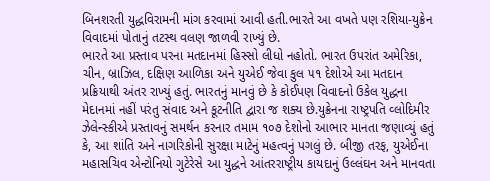બિનશરતી યુદ્ધવિરામની માંગ કરવામાં આવી હતી.ભારતે આ વખતે પણ રશિયા-યુક્રેન વિવાદમાં પોતાનું તટસ્થ વલણ જાળવી રાખ્યું છે.
ભારતે આ પ્રસ્તાવ પરના મતદાનમાં હિસ્સો લીધો નહોતો. ભારત ઉપરાંત અમેરિકા, ચીન, બ્રાઝિલ, દક્ષિણ આળિકા અને યુએઈ જેવા કુલ ૫૧ દેશોએ આ મતદાન પ્રક્રિયાથી અંતર રાખ્યું હતું. ભારતનું માનવું છે કે કોઈપણ વિવાદનો ઉકેલ યુદ્ધના મેદાનમાં નહીં પરંતુ સંવાદ અને કૂટનીતિ દ્વારા જ શક્ય છે.યુક્રેનના રાષ્ટ્રપતિ વ્લોદિમીર ઝેલેન્સ્કીએ પ્રસ્તાવનું સમર્થન કરનાર તમામ ૧૦૭ દેશોનો આભાર માનતા જણાવ્યું હતું કે, આ શાંતિ અને નાગરિકોની સુરક્ષા માટેનું મહત્વનું પગલું છે. બીજી તરફ, યુએઈના મહાસચિવ એન્ટોનિયો ગુટેરેસે આ યુદ્ધને આંતરરાષ્ટ્રીય કાયદાનું ઉલ્લંઘન અને માનવતા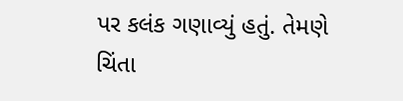પર કલંક ગણાવ્યું હતું. તેમણે ચિંતા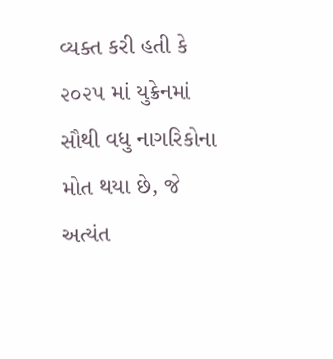વ્યક્ત કરી હતી કે ૨૦૨૫ માં યુક્રેનમાં સૌથી વધુ નાગરિકોના મોત થયા છે, જે અત્યંત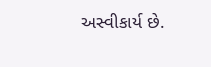અસ્વીકાર્ય છે.